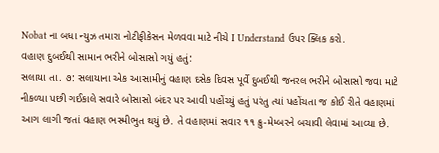Nobat ના બધા ન્યુઝ તમારા નોટીફીકેસન મેળવવા માટે નીચે I Understand ઉપર ક્લિક કરો.
વહાણ દુબઈથી સામાન ભરીને બોસાસો ગયું હતું:
સલાયા તા. ૭: સલાયાના એક આસામીનું વહાણ દસેક દિવસ પૂર્વે દુબઈથી જનરલ ભરીને બોસાસો જવા માટે નીકળ્યા પછી ગઈકાલે સવારે બોસાસો બંદર પર આવી પહોંચ્યું હતું પરંતુ ત્યાં પહોંચતા જ કોઈ રીતે વહાણમાં આગ લાગી જતાં વહાણ ભસ્મીભુત થયું છે. તે વહાણમાં સવાર ૧૧ ક્રુ-મેમ્બરને બચાવી લેવામાં આવ્યા છે.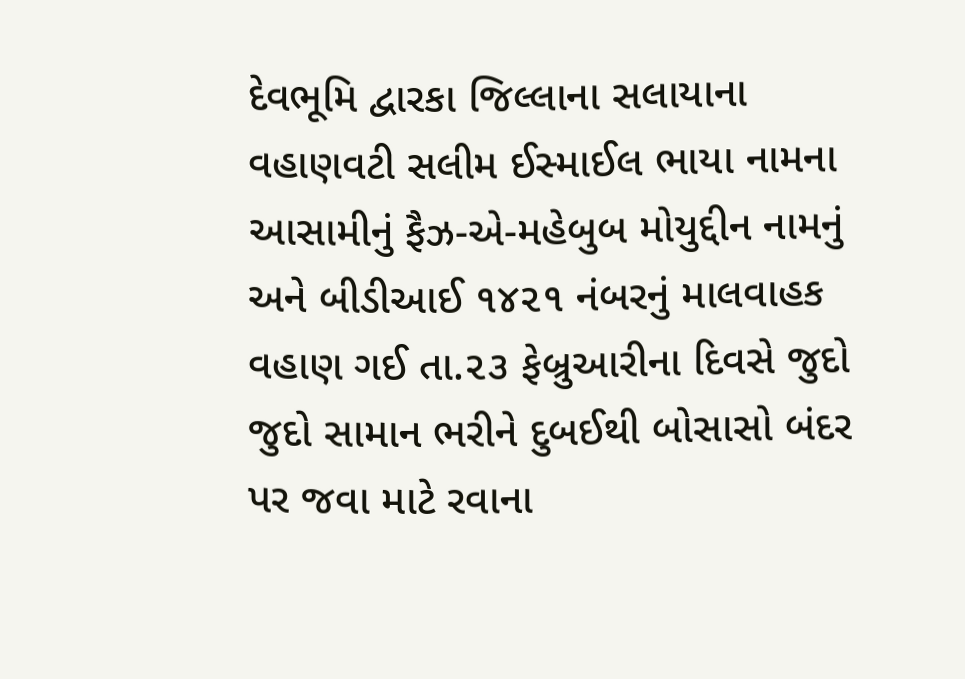દેવભૂમિ દ્વારકા જિલ્લાના સલાયાના વહાણવટી સલીમ ઈસ્માઈલ ભાયા નામના આસામીનું ફૈઝ-એ-મહેબુબ મોયુદ્દીન નામનું અને બીડીઆઈ ૧૪૨૧ નંબરનું માલવાહક વહાણ ગઈ તા.૨૩ ફેબ્રુઆરીના દિવસે જુદો જુદો સામાન ભરીને દુબઈથી બોસાસો બંદર પર જવા માટે રવાના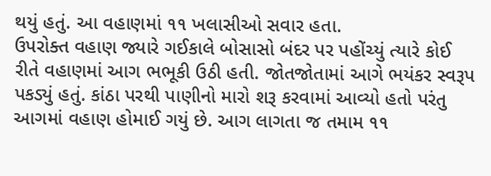થયું હતું. આ વહાણમાં ૧૧ ખલાસીઓ સવાર હતા.
ઉપરોક્ત વહાણ જ્યારે ગઈકાલે બોસાસો બંદર પર પહોંચ્યું ત્યારે કોઈ રીતે વહાણમાં આગ ભભૂકી ઉઠી હતી. જોતજોતામાં આગે ભયંકર સ્વરૂપ પકડ્યું હતું. કાંઠા પરથી પાણીનો મારો શરૂ કરવામાં આવ્યો હતો પરંતુ આગમાં વહાણ હોમાઈ ગયું છે. આગ લાગતા જ તમામ ૧૧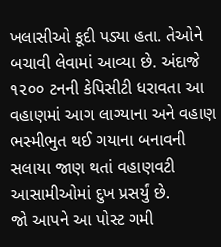ખલાસીઓ કૂદી પડ્યા હતા. તેઓને બચાવી લેવામાં આવ્યા છે. અંદાજે ૧૨૦૦ ટનની કેપિસીટી ધરાવતા આ વહાણમાં આગ લાગ્યાના અને વહાણ ભસ્મીભુત થઈ ગયાના બનાવની સલાયા જાણ થતાં વહાણવટી આસામીઓમાં દુખ પ્રસર્યું છે.
જો આપને આ પોસ્ટ ગમી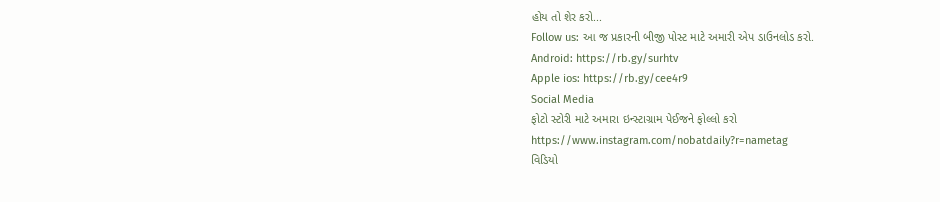હોય તો શેર કરો...
Follow us: આ જ પ્રકારની બીજી પોસ્ટ માટે અમારી એપ ડાઉનલોડ કરો.
Android: https://rb.gy/surhtv
Apple ios: https://rb.gy/cee4r9
Social Media
ફોટો સ્ટોરી માટે અમારા ઇન્સ્ટાગ્રામ પેઈજને ફોલ્લો કરો
https://www.instagram.com/nobatdaily?r=nametag
વિડિયો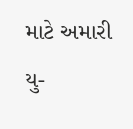માટે અમારી યુ-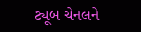ટ્યૂબ ચેનલને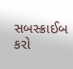સબસ્ક્રાઈબ કરો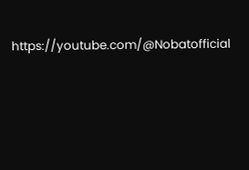https://youtube.com/@Nobatofficial